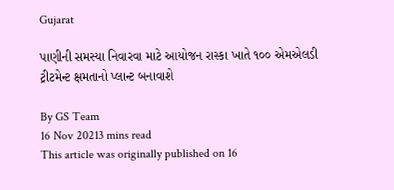Gujarat

પાણીની સમસ્યા નિવારવા માટે આયોજન રાસ્કા ખાતે ૧૦૦ એમએલડી ટ્રીટમેન્ટ ક્ષમતાનો પ્લાન્ટ બનાવાશે

By GS Team
16 Nov 20213 mins read
This article was originally published on 16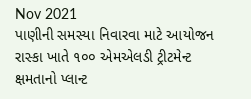Nov 2021
પાણીની સમસ્યા નિવારવા માટે આયોજન રાસ્કા ખાતે ૧૦૦ એમએલડી ટ્રીટમેન્ટ ક્ષમતાનો પ્લાન્ટ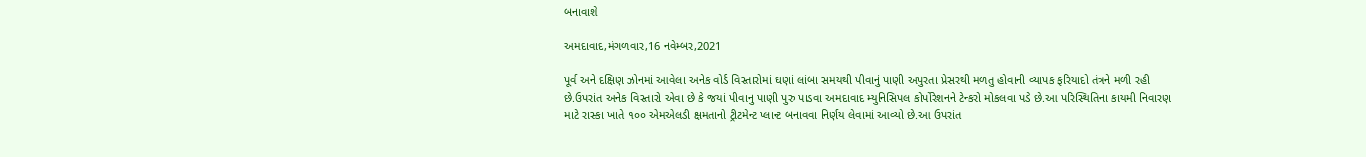બનાવાશે

અમદાવાદ,મંગળવાર,16 નવેમ્બર,2021

પૂર્વ અને દક્ષિણ ઝોનમાં આવેલા અનેક વોર્ડ વિસ્તારોમાં ઘણાં લાંબા સમયથી પીવાનું પાણી અપુરતા પ્રેસરથી મળતુ હોવાની વ્યાપક ફરિયાદો તંત્રને મળી રહી છે.ઉપરાંત અનેક વિસ્તારો એવા છે કે જયાં પીવાનુ પાણી પુરુ પાડવા અમદાવાદ મ્યુનિસિપલ કોર્પોરેશનને ટેન્કરો મોકલવા પડે છે.આ પરિસ્થિતિના કાયમી નિવારણ માટે રાસ્કા ખાતે ૧૦૦ એમએલડી ક્ષમતાનો ટ્રીટમેન્ટ પ્લાન્ટ બનાવવા નિર્ણય લેવામાં આવ્યો છે.આ ઉપરાંત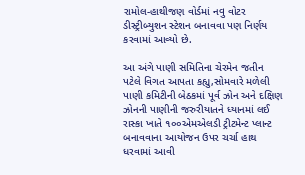રામોલ-હાથીજણ વોર્ડમાં નવુ વોટર ડીસ્ટ્રીબ્યુશન સ્ટેશન બનાવવા પણ નિર્ણય કરવામાં આવ્યો છે.

આ અંગે પાણી સમિતિના ચેરમેન જતીન પટેલે વિગત આપતા કહ્યુ,સોમવારે મળેલી પાણી કમિટીની બેઠકમાં પૂર્વ ઝોન અને દક્ષિણ ઝોનની પાણીની જરુરીયાતને ધ્યાનમાં લઈ રાસ્કા ખાતે ૧૦૦એમએલડી ટ્રીટમેન્ટ પ્લાન્ટ બનાવવાના આયોજન ઉપર ચર્ચા હાથ ધરવામાં આવી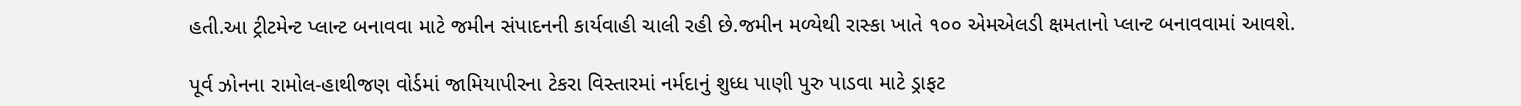હતી.આ ટ્રીટમેન્ટ પ્લાન્ટ બનાવવા માટે જમીન સંપાદનની કાર્યવાહી ચાલી રહી છે.જમીન મળ્યેથી રાસ્કા ખાતે ૧૦૦ એમએલડી ક્ષમતાનો પ્લાન્ટ બનાવવામાં આવશે.

પૂર્વ ઝોનના રામોલ-હાથીજણ વોર્ડમાં જામિયાપીરના ટેકરા વિસ્તારમાં નર્મદાનું શુધ્ધ પાણી પુરુ પાડવા માટે ડ્રાફટ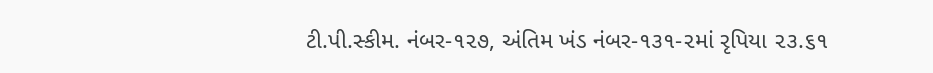ટી.પી.સ્કીમ. નંબર-૧૨૭, અંતિમ ખંડ નંબર-૧૩૧-૨માં રૃપિયા ૨૩.૬૧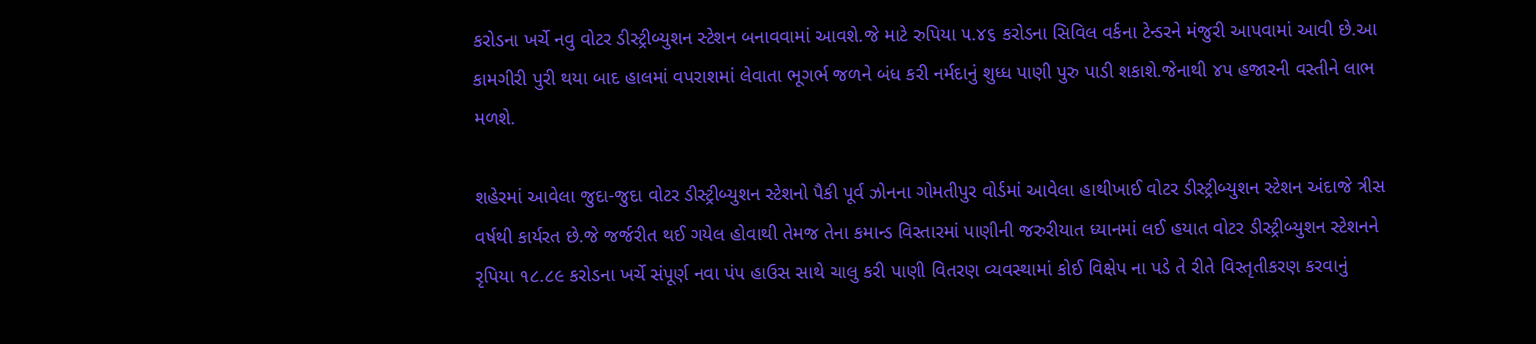કરોડના ખર્ચે નવુ વોટર ડીસ્ટ્રીબ્યુશન સ્ટેશન બનાવવામાં આવશે.જે માટે રુપિયા ૫.૪૬ કરોડના સિવિલ વર્કના ટેન્ડરને મંજુરી આપવામાં આવી છે.આ કામગીરી પુરી થયા બાદ હાલમાં વપરાશમાં લેવાતા ભૂગર્ભ જળને બંધ કરી નર્મદાનું શુધ્ધ પાણી પુરુ પાડી શકાશે.જેનાથી ૪૫ હજારની વસ્તીને લાભ મળશે.

શહેરમાં આવેલા જુદા-જુદા વોટર ડીસ્ટ્રીબ્યુશન સ્ટેશનો પૈકી પૂર્વ ઝોનના ગોમતીપુર વોર્ડમાં આવેલા હાથીખાઈ વોટર ડીસ્ટ્રીબ્યુશન સ્ટેશન અંદાજે ત્રીસ વર્ષથી કાર્યરત છે.જે જર્જરીત થઈ ગયેલ હોવાથી તેમજ તેના કમાન્ડ વિસ્તારમાં પાણીની જરુરીયાત ધ્યાનમાં લઈ હયાત વોટર ડીસ્ટ્રીબ્યુશન સ્ટેશનને રૃપિયા ૧૮.૮૯ કરોડના ખર્ચે સંપૂર્ણ નવા પંપ હાઉસ સાથે ચાલુ કરી પાણી વિતરણ વ્યવસ્થામાં કોઈ વિક્ષેપ ના પડે તે રીતે વિસ્તૃતીકરણ કરવાનું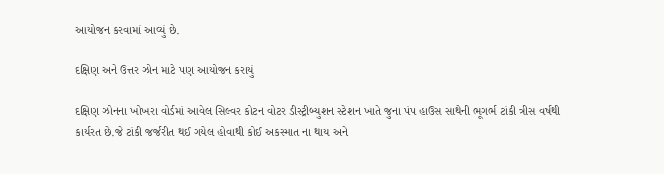આયોજન કરવામાં આવ્યું છે.

દક્ષિણ અને ઉત્તર ઝોન માટે પણ આયોજન કરાયું

દક્ષિણ ઝોનના ખોખરા વોર્ડમાં આવેલ સિલ્વર કોટન વોટર ડીસ્ટ્રીબ્યુશન સ્ટેશન ખાતે જુના પંપ હાઉસ સાથેની ભૂગર્ભ ટાંકી ત્રીસ વર્ષથી કાર્યરત છે.જે ટાંકી જર્જરીત થઈ ગયેલ હોવાથી કોઈ અકસ્માત ના થાય અને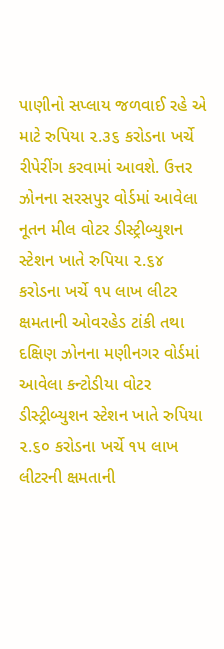પાણીનો સપ્લાય જળવાઈ રહે એ માટે રુપિયા ૨.૩૬ કરોડના ખર્ચે રીપેરીંગ કરવામાં આવશે. ઉત્તર ઝોનના સરસપુર વોર્ડમાં આવેલા નૂતન મીલ વોટર ડીસ્ટ્રીબ્યુશન સ્ટેશન ખાતે રુપિયા ૨.૬૪ કરોડના ખર્ચે ૧૫ લાખ લીટર ક્ષમતાની ઓવરહેડ ટાંકી તથા દક્ષિણ ઝોનના મણીનગર વોર્ડમાં આવેલા કન્ટોડીયા વોટર ડીસ્ટ્રીબ્યુશન સ્ટેશન ખાતે રુપિયા ૨.૬૦ કરોડના ખર્ચે ૧૫ લાખ લીટરની ક્ષમતાની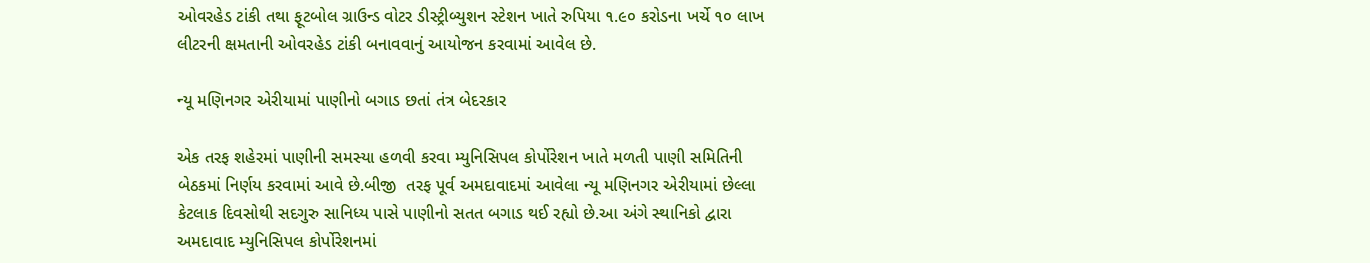ઓવરહેડ ટાંકી તથા ફૂટબોલ ગ્રાઉન્ડ વોટર ડીસ્ટ્રીબ્યુશન સ્ટેશન ખાતે રુપિયા ૧.૯૦ કરોડના ખર્ચે ૧૦ લાખ લીટરની ક્ષમતાની ઓવરહેડ ટાંકી બનાવવાનું આયોજન કરવામાં આવેલ છે.

ન્યૂ મણિનગર એરીયામાં પાણીનો બગાડ છતાં તંત્ર બેદરકાર

એક તરફ શહેરમાં પાણીની સમસ્યા હળવી કરવા મ્યુનિસિપલ કોર્પોરેશન ખાતે મળતી પાણી સમિતિની બેઠકમાં નિર્ણય કરવામાં આવે છે.બીજી  તરફ પૂર્વ અમદાવાદમાં આવેલા ન્યૂ મણિનગર એરીયામાં છેલ્લા કેટલાક દિવસોથી સદગુરુ સાનિધ્ય પાસે પાણીનો સતત બગાડ થઈ રહ્યો છે.આ અંગે સ્થાનિકો દ્વારા અમદાવાદ મ્યુનિસિપલ કોર્પોરેશનમાં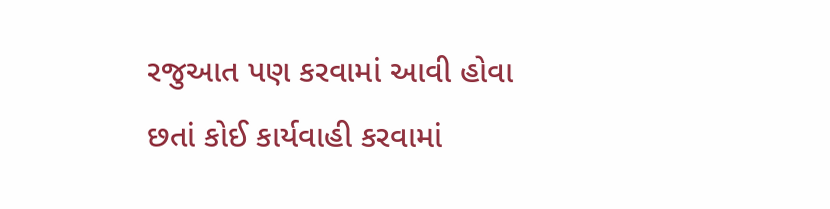રજુઆત પણ કરવામાં આવી હોવા છતાં કોઈ કાર્યવાહી કરવામાં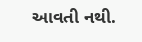આવતી નથી.